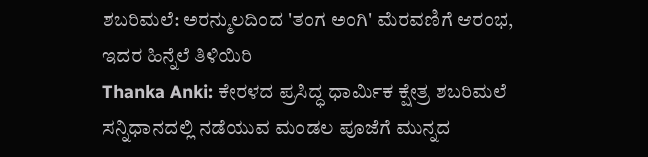ಶಬರಿಮಲೆ: ಅರನ್ಮುಲದಿಂದ 'ತಂಗ ಅಂಗಿ' ಮೆರವಣಿಗೆ ಆರಂಭ, ಇದರ ಹಿನ್ನೆಲೆ ತಿಳಿಯಿರಿ
Thanka Anki: ಕೇರಳದ ಪ್ರಸಿದ್ಧ ಧಾರ್ಮಿಕ ಕ್ಷೇತ್ರ ಶಬರಿಮಲೆ ಸನ್ನಿಧಾನದಲ್ಲಿ ನಡೆಯುವ ಮಂಡಲ ಪೂಜೆಗೆ ಮುನ್ನದ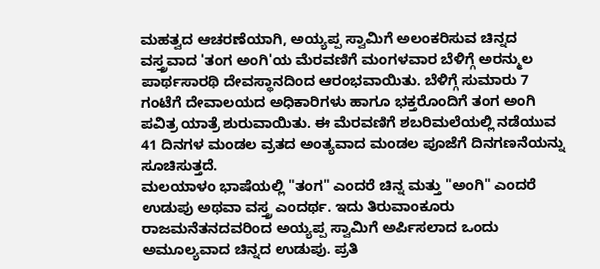ಮಹತ್ವದ ಆಚರಣೆಯಾಗಿ, ಅಯ್ಯಪ್ಪ ಸ್ವಾಮಿಗೆ ಅಲಂಕರಿಸುವ ಚಿನ್ನದ ವಸ್ತ್ರವಾದ 'ತಂಗ ಅಂಗಿ'ಯ ಮೆರವಣಿಗೆ ಮಂಗಳವಾರ ಬೆಳಿಗ್ಗೆ ಅರನ್ಮುಲ ಪಾರ್ಥಸಾರಥಿ ದೇವಸ್ಥಾನದಿಂದ ಆರಂಭವಾಯಿತು. ಬೆಳಿಗ್ಗೆ ಸುಮಾರು 7 ಗಂಟೆಗೆ ದೇವಾಲಯದ ಅಧಿಕಾರಿಗಳು ಹಾಗೂ ಭಕ್ತರೊಂದಿಗೆ ತಂಗ ಅಂಗಿ ಪವಿತ್ರ ಯಾತ್ರೆ ಶುರುವಾಯಿತು. ಈ ಮೆರವಣಿಗೆ ಶಬರಿಮಲೆಯಲ್ಲಿ ನಡೆಯುವ 41 ದಿನಗಳ ಮಂಡಲ ವ್ರತದ ಅಂತ್ಯವಾದ ಮಂಡಲ ಪೂಜೆಗೆ ದಿನಗಣನೆಯನ್ನು ಸೂಚಿಸುತ್ತದೆ.
ಮಲಯಾಳಂ ಭಾಷೆಯಲ್ಲಿ "ತಂಗ" ಎಂದರೆ ಚಿನ್ನ ಮತ್ತು "ಅಂಗಿ" ಎಂದರೆ ಉಡುಪು ಅಥವಾ ವಸ್ತ್ರ ಎಂದರ್ಥ. ಇದು ತಿರುವಾಂಕೂರು ರಾಜಮನೆತನದವರಿಂದ ಅಯ್ಯಪ್ಪ ಸ್ವಾಮಿಗೆ ಅರ್ಪಿಸಲಾದ ಒಂದು ಅಮೂಲ್ಯವಾದ ಚಿನ್ನದ ಉಡುಪು. ಪ್ರತಿ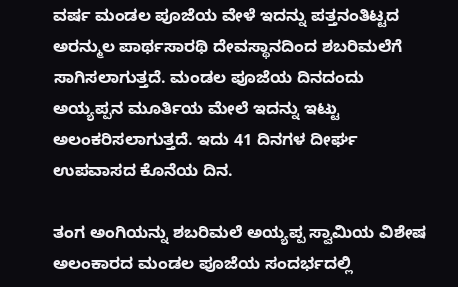ವರ್ಷ ಮಂಡಲ ಪೂಜೆಯ ವೇಳೆ ಇದನ್ನು ಪತ್ತನಂತಿಟ್ಟದ ಅರನ್ಮುಲ ಪಾರ್ಥಸಾರಥಿ ದೇವಸ್ಥಾನದಿಂದ ಶಬರಿಮಲೆಗೆ ಸಾಗಿಸಲಾಗುತ್ತದೆ. ಮಂಡಲ ಪೂಜೆಯ ದಿನದಂದು ಅಯ್ಯಪ್ಪನ ಮೂರ್ತಿಯ ಮೇಲೆ ಇದನ್ನು ಇಟ್ಟು ಅಲಂಕರಿಸಲಾಗುತ್ತದೆ. ಇದು 41 ದಿನಗಳ ದೀರ್ಘ ಉಪವಾಸದ ಕೊನೆಯ ದಿನ.

ತಂಗ ಅಂಗಿಯನ್ನು ಶಬರಿಮಲೆ ಅಯ್ಯಪ್ಪ ಸ್ವಾಮಿಯ ವಿಶೇಷ ಅಲಂಕಾರದ ಮಂಡಲ ಪೂಜೆಯ ಸಂದರ್ಭದಲ್ಲಿ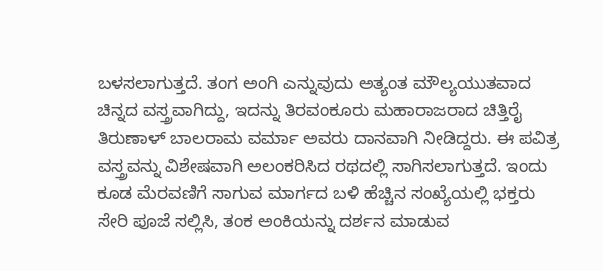ಬಳಸಲಾಗುತ್ತದೆ. ತಂಗ ಅಂಗಿ ಎನ್ನುವುದು ಅತ್ಯಂತ ಮೌಲ್ಯಯುತವಾದ ಚಿನ್ನದ ವಸ್ತ್ರವಾಗಿದ್ದು, ಇದನ್ನು ತಿರವಂಕೂರು ಮಹಾರಾಜರಾದ ಚಿತ್ತಿರೈ ತಿರುಣಾಳ್ ಬಾಲರಾಮ ವರ್ಮಾ ಅವರು ದಾನವಾಗಿ ನೀಡಿದ್ದರು. ಈ ಪವಿತ್ರ ವಸ್ತ್ರವನ್ನು ವಿಶೇಷವಾಗಿ ಅಲಂಕರಿಸಿದ ರಥದಲ್ಲಿ ಸಾಗಿಸಲಾಗುತ್ತದೆ. ಇಂದು ಕೂಡ ಮೆರವಣಿಗೆ ಸಾಗುವ ಮಾರ್ಗದ ಬಳಿ ಹೆಚ್ಚಿನ ಸಂಖ್ಯೆಯಲ್ಲಿ ಭಕ್ತರು ಸೇರಿ ಪೂಜೆ ಸಲ್ಲಿಸಿ, ತಂಕ ಅಂಕಿಯನ್ನು ದರ್ಶನ ಮಾಡುವ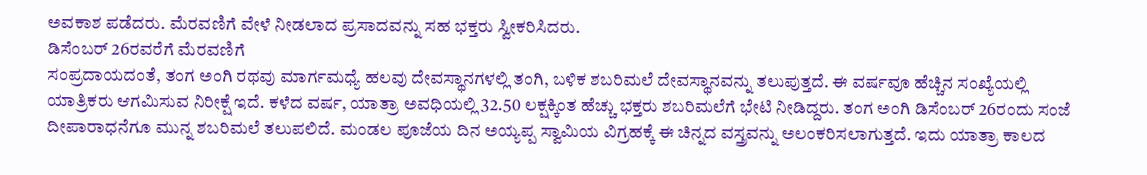ಅವಕಾಶ ಪಡೆದರು. ಮೆರವಣಿಗೆ ವೇಳೆ ನೀಡಲಾದ ಪ್ರಸಾದವನ್ನು ಸಹ ಭಕ್ತರು ಸ್ವೀಕರಿಸಿದರು.
ಡಿಸೆಂಬರ್ 26ರವರೆಗೆ ಮೆರವಣಿಗೆ
ಸಂಪ್ರದಾಯದಂತೆ, ತಂಗ ಅಂಗಿ ರಥವು ಮಾರ್ಗಮಧ್ಯೆ ಹಲವು ದೇವಸ್ಥಾನಗಳಲ್ಲಿ ತಂಗಿ, ಬಳಿಕ ಶಬರಿಮಲೆ ದೇವಸ್ಥಾನವನ್ನು ತಲುಪುತ್ತದೆ. ಈ ವರ್ಷವೂ ಹೆಚ್ಚಿನ ಸಂಖ್ಯೆಯಲ್ಲಿ ಯಾತ್ರಿಕರು ಆಗಮಿಸುವ ನಿರೀಕ್ಷೆ ಇದೆ. ಕಳೆದ ವರ್ಷ, ಯಾತ್ರಾ ಅವಧಿಯಲ್ಲಿ 32.50 ಲಕ್ಷಕ್ಕಿಂತ ಹೆಚ್ಚು ಭಕ್ತರು ಶಬರಿಮಲೆಗೆ ಭೇಟಿ ನೀಡಿದ್ದರು. ತಂಗ ಅಂಗಿ ಡಿಸೆಂಬರ್ 26ರಂದು ಸಂಜೆ ದೀಪಾರಾಧನೆಗೂ ಮುನ್ನ ಶಬರಿಮಲೆ ತಲುಪಲಿದೆ. ಮಂಡಲ ಪೂಜೆಯ ದಿನ ಅಯ್ಯಪ್ಪ ಸ್ವಾಮಿಯ ವಿಗ್ರಹಕ್ಕೆ ಈ ಚಿನ್ನದ ವಸ್ತ್ರವನ್ನು ಅಲಂಕರಿಸಲಾಗುತ್ತದೆ. ಇದು ಯಾತ್ರಾ ಕಾಲದ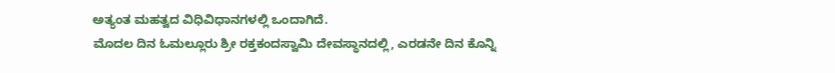ಅತ್ಯಂತ ಮಹತ್ವದ ವಿಧಿವಿಧಾನಗಳಲ್ಲಿ ಒಂದಾಗಿದೆ.
ಮೊದಲ ದಿನ ಓಮಲ್ಲೂರು ಶ್ರೀ ರಕ್ತಕಂದಸ್ವಾಮಿ ದೇವಸ್ಥಾನದಲ್ಲಿ, ಎರಡನೇ ದಿನ ಕೊನ್ನಿ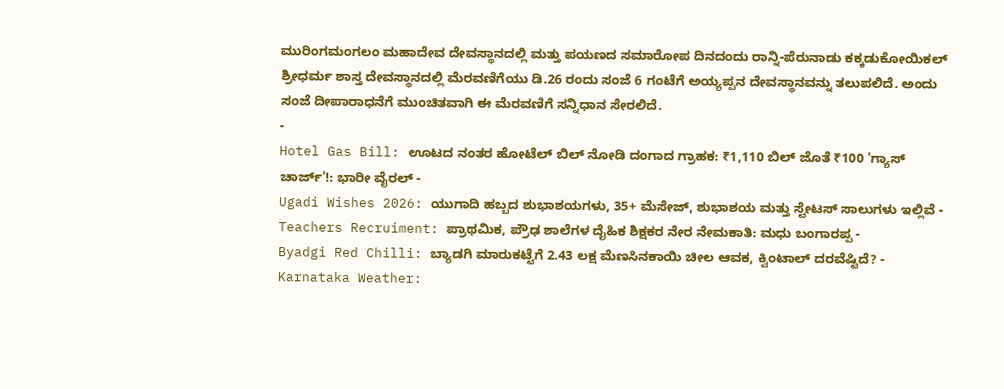ಮುರಿಂಗಮಂಗಲಂ ಮಹಾದೇವ ದೇವಸ್ಥಾನದಲ್ಲಿ ಮತ್ತು ಪಯಣದ ಸಮಾರೋಪ ದಿನದಂದು ರಾನ್ನಿ-ಪೆರುನಾಡು ಕಕ್ಕಡುಕೋಯಿಕಲ್ ಶ್ರೀಧರ್ಮ ಶಾಸ್ತ ದೇವಸ್ಥಾನದಲ್ಲಿ ಮೆರವಣಿಗೆಯು ಡಿ.26 ರಂದು ಸಂಜೆ 6 ಗಂಟೆಗೆ ಅಯ್ಯಪ್ಪನ ದೇವಸ್ಥಾನವನ್ನು ತಲುಪಲಿದೆ. ಅಂದು ಸಂಜೆ ದೀಪಾರಾಧನೆಗೆ ಮುಂಚಿತವಾಗಿ ಈ ಮೆರವಣಿಗೆ ಸನ್ನಿಧಾನ ಸೇರಲಿದೆ.
-
Hotel Gas Bill: ಊಟದ ನಂತರ ಹೋಟೆಲ್ ಬಿಲ್ ನೋಡಿ ದಂಗಾದ ಗ್ರಾಹಕ: ₹1,110 ಬಿಲ್ ಜೊತೆ ₹100 'ಗ್ಯಾಸ್ ಚಾರ್ಜ್'!: ಭಾರೀ ವೈರಲ್ -
Ugadi Wishes 2026: ಯುಗಾದಿ ಹಬ್ಬದ ಶುಭಾಶಯಗಳು, 35+ ಮೆಸೇಜ್, ಶುಭಾಶಯ ಮತ್ತು ಸ್ಟೇಟಸ್ ಸಾಲುಗಳು ಇಲ್ಲಿವೆ -
Teachers Recruiment: ಪ್ರಾಥಮಿಕ, ಪ್ರೌಢ ಶಾಲೆಗಳ ದೈಹಿಕ ಶಿಕ್ಷಕರ ನೇರ ನೇಮಕಾತಿ: ಮಧು ಬಂಗಾರಪ್ಪ -
Byadgi Red Chilli: ಬ್ಯಾಡಗಿ ಮಾರುಕಟ್ಟೆಗೆ 2.43 ಲಕ್ಷ ಮೆಣಸಿನಕಾಯಿ ಚೀಲ ಆವಕ, ಕ್ವಿಂಟಾಲ್ ದರವೆಷ್ಟಿದೆ? -
Karnataka Weather: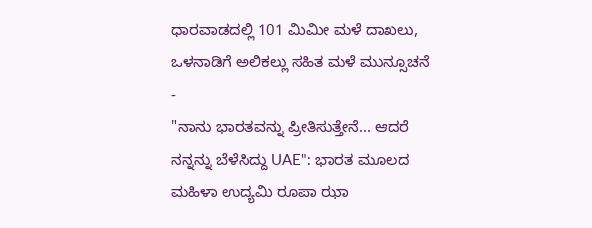ಧಾರವಾಡದಲ್ಲಿ 101 ಮಿಮೀ ಮಳೆ ದಾಖಲು, ಒಳನಾಡಿಗೆ ಅಲಿಕಲ್ಲು ಸಹಿತ ಮಳೆ ಮುನ್ಸೂಚನೆ -
"ನಾನು ಭಾರತವನ್ನು ಪ್ರೀತಿಸುತ್ತೇನೆ... ಆದರೆ ನನ್ನನ್ನು ಬೆಳೆಸಿದ್ದು UAE": ಭಾರತ ಮೂಲದ ಮಹಿಳಾ ಉದ್ಯಮಿ ರೂಪಾ ಝಾ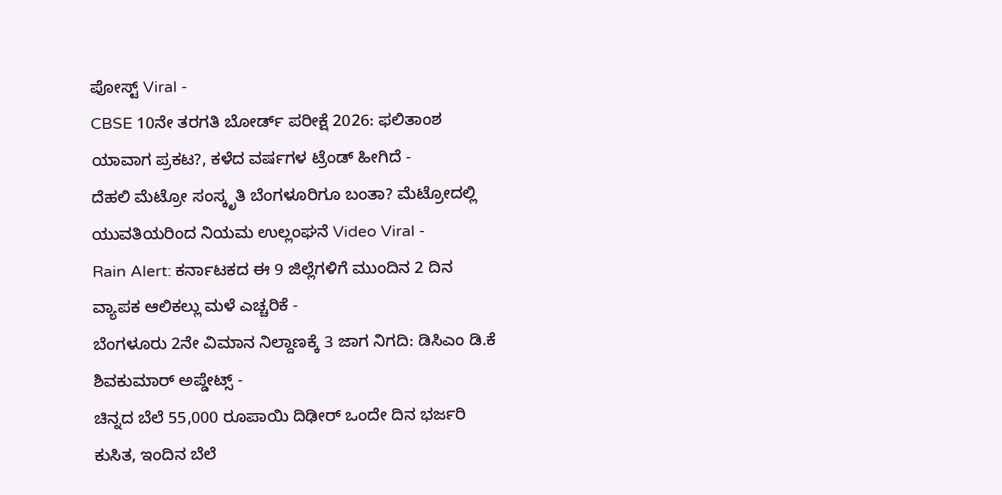ಪೋಸ್ಟ್ Viral -
CBSE 10ನೇ ತರಗತಿ ಬೋರ್ಡ್ ಪರೀಕ್ಷೆ 2026: ಫಲಿತಾಂಶ ಯಾವಾಗ ಪ್ರಕಟ?, ಕಳೆದ ವರ್ಷಗಳ ಟ್ರೆಂಡ್ ಹೀಗಿದೆ -
ದೆಹಲಿ ಮೆಟ್ರೋ ಸಂಸ್ಕೃತಿ ಬೆಂಗಳೂರಿಗೂ ಬಂತಾ? ಮೆಟ್ರೋದಲ್ಲಿ ಯುವತಿಯರಿಂದ ನಿಯಮ ಉಲ್ಲಂಘನೆ Video Viral -
Rain Alert: ಕರ್ನಾಟಕದ ಈ 9 ಜಿಲ್ಲೆಗಳಿಗೆ ಮುಂದಿನ 2 ದಿನ ವ್ಯಾಪಕ ಆಲಿಕಲ್ಲು ಮಳೆ ಎಚ್ಚರಿಕೆ -
ಬೆಂಗಳೂರು 2ನೇ ವಿಮಾನ ನಿಲ್ದಾಣಕ್ಕೆ 3 ಜಾಗ ನಿಗದಿ: ಡಿಸಿಎಂ ಡಿ.ಕೆ ಶಿವಕುಮಾರ್ ಅಪ್ಡೇಟ್ಸ್ -
ಚಿನ್ನದ ಬೆಲೆ 55,000 ರೂಪಾಯಿ ದಿಢೀರ್ ಒಂದೇ ದಿನ ಭರ್ಜರಿ ಕುಸಿತ, ಇಂದಿನ ಬೆಲೆ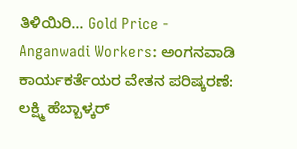ತಿಳಿಯಿರಿ... Gold Price -
Anganwadi Workers: ಅಂಗನವಾಡಿ ಕಾರ್ಯಕರ್ತೆಯರ ವೇತನ ಪರಿಷ್ಕರಣೆ: ಲಕ್ಷ್ಮಿ ಹೆಬ್ಬಾಳ್ಕರ್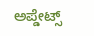ಅಪ್ಡೇಟ್ಸ್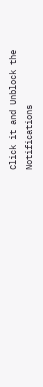Click it and Unblock the Notifications